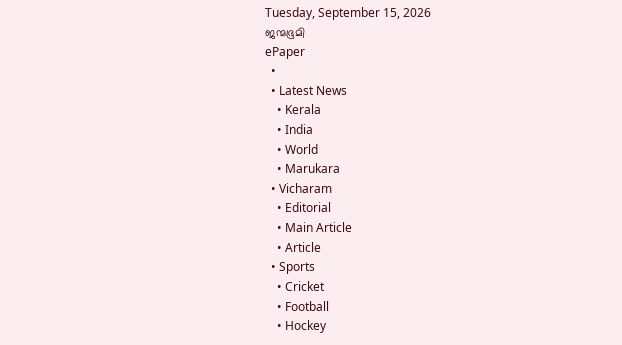Tuesday, September 15, 2026
ജന്മഭൂമി
ePaper
  •
  • Latest News
    • Kerala
    • India
    • World
    • Marukara
  • Vicharam
    • Editorial
    • Main Article
    • Article
  • Sports
    • Cricket
    • Football
    • Hockey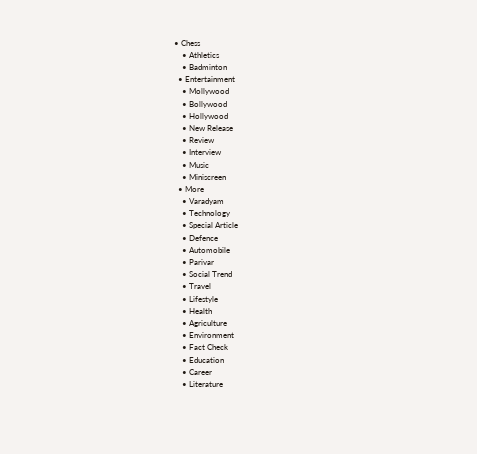• Chess
    • Athletics
    • Badminton
  • Entertainment
    • Mollywood
    • Bollywood
    • Hollywood
    • New Release
    • Review
    • Interview
    • Music
    • Miniscreen
  • More
    • Varadyam
    • Technology
    • Special Article
    • Defence
    • Automobile
    • Parivar
    • Social Trend
    • Travel
    • Lifestyle
    • Health
    • Agriculture
    • Environment
    • Fact Check
    • Education
    • Career
    • Literature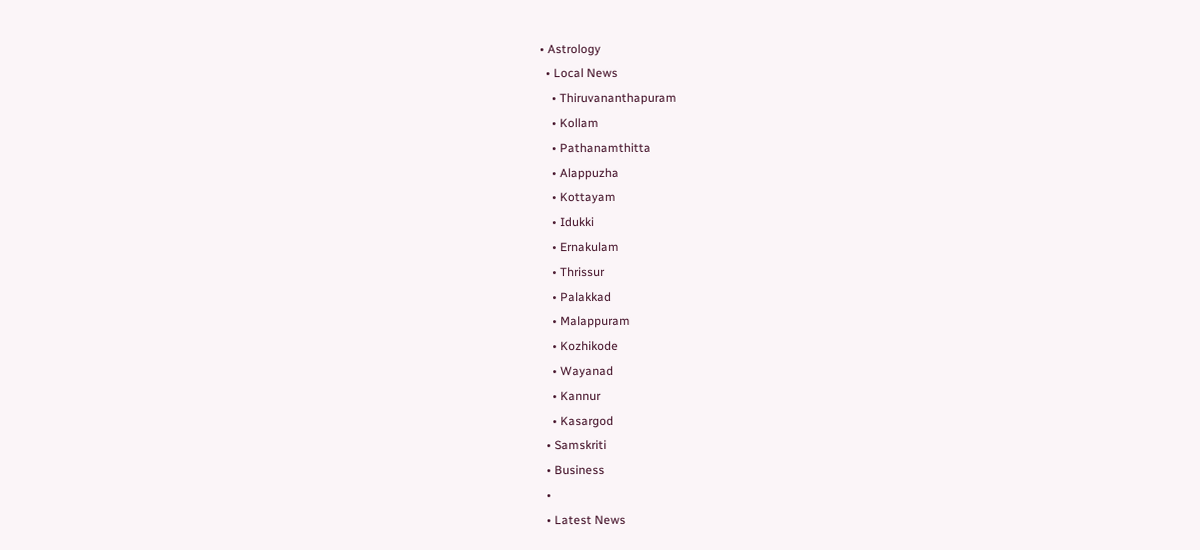• Astrology
  • Local News
    • Thiruvananthapuram
    • Kollam
    • Pathanamthitta
    • Alappuzha
    • Kottayam
    • Idukki
    • Ernakulam
    • Thrissur
    • Palakkad
    • Malappuram
    • Kozhikode
    • Wayanad
    • Kannur
    • Kasargod
  • Samskriti
  • Business
  •
  • Latest News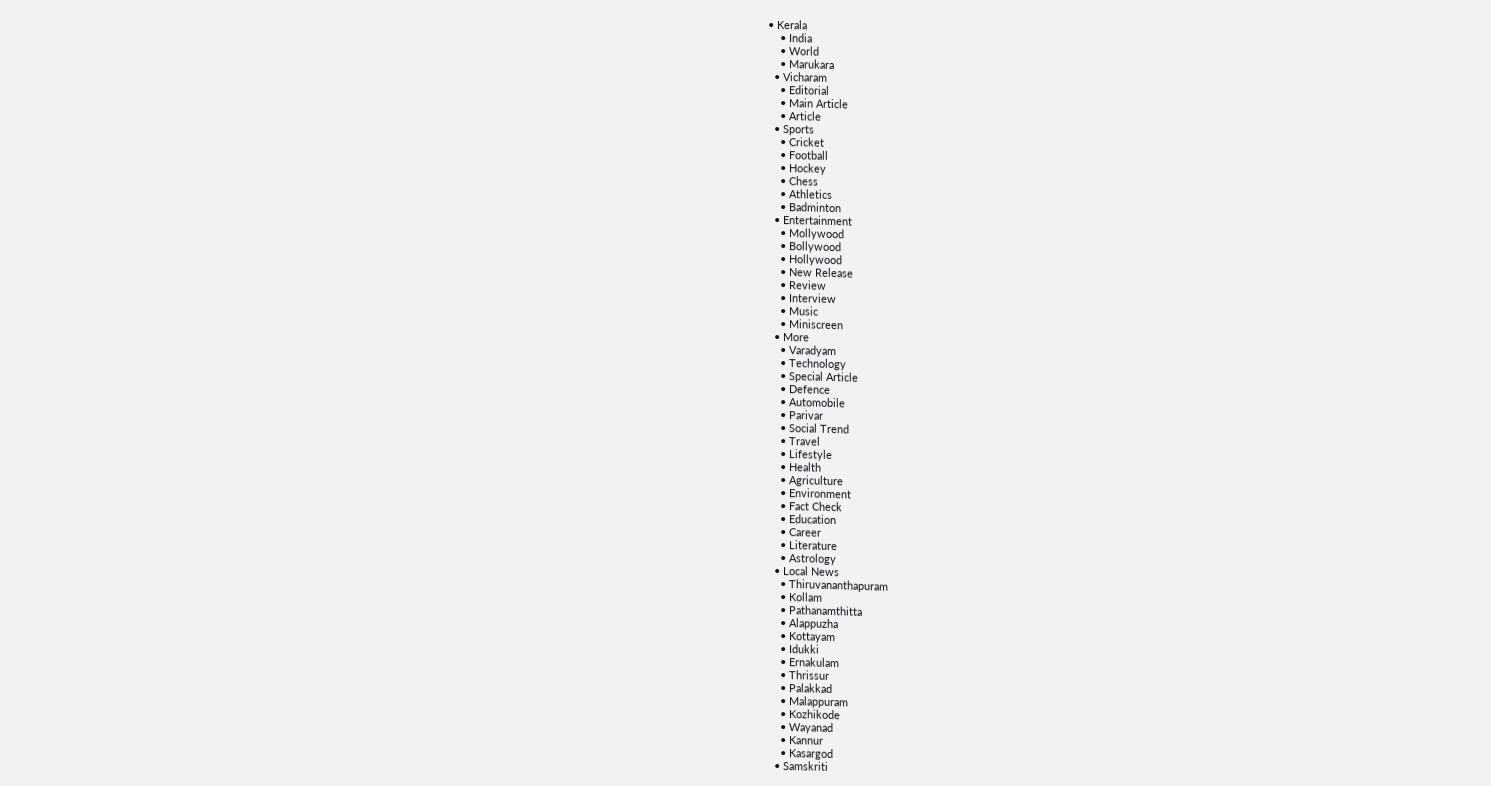• Kerala
    • India
    • World
    • Marukara
  • Vicharam
    • Editorial
    • Main Article
    • Article
  • Sports
    • Cricket
    • Football
    • Hockey
    • Chess
    • Athletics
    • Badminton
  • Entertainment
    • Mollywood
    • Bollywood
    • Hollywood
    • New Release
    • Review
    • Interview
    • Music
    • Miniscreen
  • More
    • Varadyam
    • Technology
    • Special Article
    • Defence
    • Automobile
    • Parivar
    • Social Trend
    • Travel
    • Lifestyle
    • Health
    • Agriculture
    • Environment
    • Fact Check
    • Education
    • Career
    • Literature
    • Astrology
  • Local News
    • Thiruvananthapuram
    • Kollam
    • Pathanamthitta
    • Alappuzha
    • Kottayam
    • Idukki
    • Ernakulam
    • Thrissur
    • Palakkad
    • Malappuram
    • Kozhikode
    • Wayanad
    • Kannur
    • Kasargod
  • Samskriti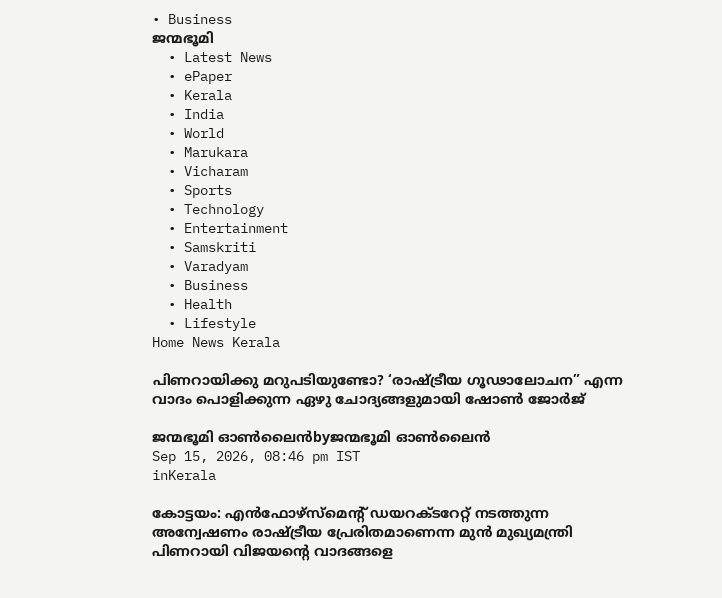• Business
ജന്മഭൂമി
  • Latest News
  • ePaper
  • Kerala
  • India
  • World
  • Marukara
  • Vicharam
  • Sports
  • Technology
  • Entertainment
  • Samskriti
  • Varadyam
  • Business
  • Health
  • Lifestyle
Home News Kerala

പിണറായിക്കു മറുപടിയുണ്ടോ? ‘രാഷ്‌ട്രീയ ഗൂഢാലോചന” എന്ന വാദം പൊളിക്കുന്ന ഏഴു ചോദ്യങ്ങളുമായി ഷോണ്‍ ജോര്‍ജ്

ജന്മഭൂമി ഓണ്‍ലൈന്‍byജന്മഭൂമി ഓണ്‍ലൈന്‍
Sep 15, 2026, 08:46 pm IST
inKerala

കോട്ടയം: എന്‍ഫോഴ്സ്മെന്റ് ഡയറക്ടറേറ്റ് നടത്തുന്ന അന്വേഷണം രാഷ്‌ട്രീയ പ്രേരിതമാണെന്ന മുന്‍ മുഖ്യമന്ത്രി പിണറായി വിജയന്റെ വാദങ്ങളെ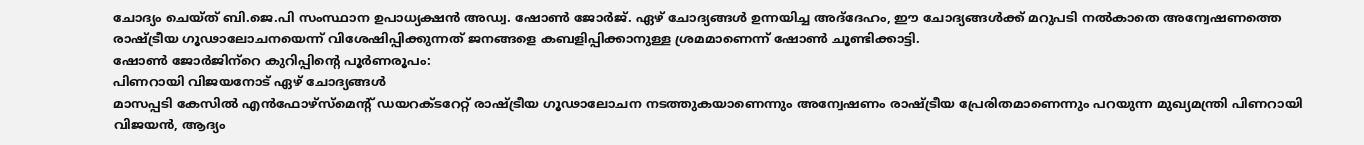ചോദ്യം ചെയ്ത് ബി.ജെ.പി സംസ്ഥാന ഉപാധ്യക്ഷന്‍ അഡ്വ. ഷോണ്‍ ജോര്‍ജ്. ഏഴ് ചോദ്യങ്ങള്‍ ഉന്നയിച്ച അദ്‌ദേഹം, ഈ ചോദ്യങ്ങള്‍ക്ക് മറുപടി നല്‍കാതെ അന്വേഷണത്തെ രാഷ്‌ട്രീയ ഗൂഢാലോചനയെന്ന് വിശേഷിപ്പിക്കുന്നത് ജനങ്ങളെ കബളിപ്പിക്കാനുള്ള ശ്രമമാണെന്ന് ഷോണ്‍ ചൂണ്ടിക്കാട്ടി.
ഷോണ്‍ ജോര്‍ജിന്‌റെ കുറിപ്പിന്റെ പൂര്‍ണരൂപം:
പിണറായി വിജയനോട് ഏഴ് ചോദ്യങ്ങള്‍
മാസപ്പടി കേസില്‍ എന്‍ഫോഴ്സ്മെന്റ് ഡയറക്ടറേറ്റ് രാഷ്‌ട്രീയ ഗൂഢാലോചന നടത്തുകയാണെന്നും അന്വേഷണം രാഷ്‌ട്രീയ പ്രേരിതമാണെന്നും പറയുന്ന മുഖ്യമന്ത്രി പിണറായി വിജയന്‍, ആദ്യം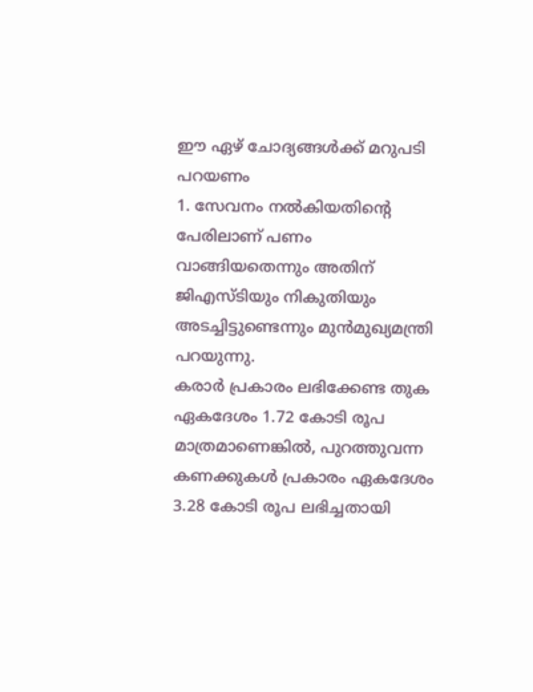ഈ ഏഴ് ചോദ്യങ്ങള്‍ക്ക് മറുപടി പറയണം
1. സേവനം നല്‍കിയതിന്റെ പേരിലാണ് പണം വാങ്ങിയതെന്നും അതിന് ജിഎസ്ടിയും നികുതിയും അടച്ചിട്ടുണ്ടെന്നും മുന്‍മുഖ്യമന്ത്രി പറയുന്നു.
കരാര്‍ പ്രകാരം ലഭിക്കേണ്ട തുക ഏകദേശം 1.72 കോടി രൂപ മാത്രമാണെങ്കില്‍, പുറത്തുവന്ന കണക്കുകള്‍ പ്രകാരം ഏകദേശം 3.28 കോടി രൂപ ലഭിച്ചതായി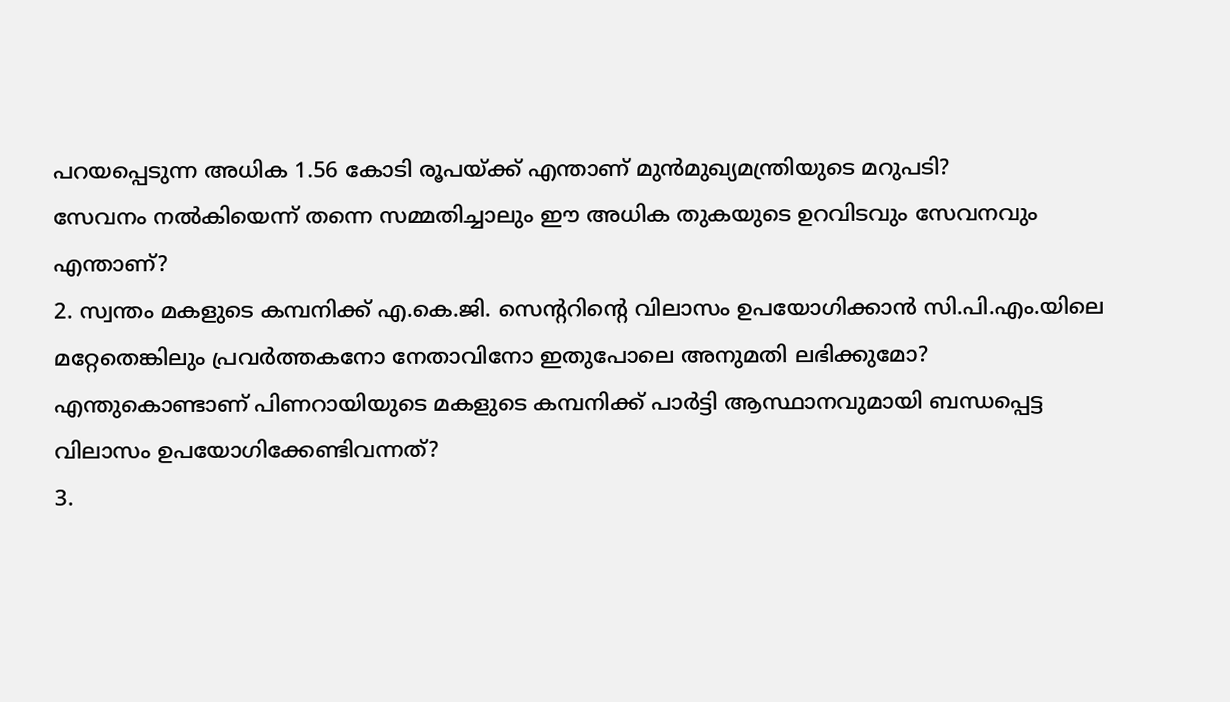പറയപ്പെടുന്ന അധിക 1.56 കോടി രൂപയ്‌ക്ക് എന്താണ് മുന്‍മുഖ്യമന്ത്രിയുടെ മറുപടി?
സേവനം നല്‍കിയെന്ന് തന്നെ സമ്മതിച്ചാലും ഈ അധിക തുകയുടെ ഉറവിടവും സേവനവും എന്താണ്?
2. സ്വന്തം മകളുടെ കമ്പനിക്ക് എ.കെ.ജി. സെന്ററിന്റെ വിലാസം ഉപയോഗിക്കാന്‍ സി.പി.എം.യിലെ മറ്റേതെങ്കിലും പ്രവര്‍ത്തകനോ നേതാവിനോ ഇതുപോലെ അനുമതി ലഭിക്കുമോ?
എന്തുകൊണ്ടാണ് പിണറായിയുടെ മകളുടെ കമ്പനിക്ക് പാര്‍ട്ടി ആസ്ഥാനവുമായി ബന്ധപ്പെട്ട വിലാസം ഉപയോഗിക്കേണ്ടിവന്നത്?
3.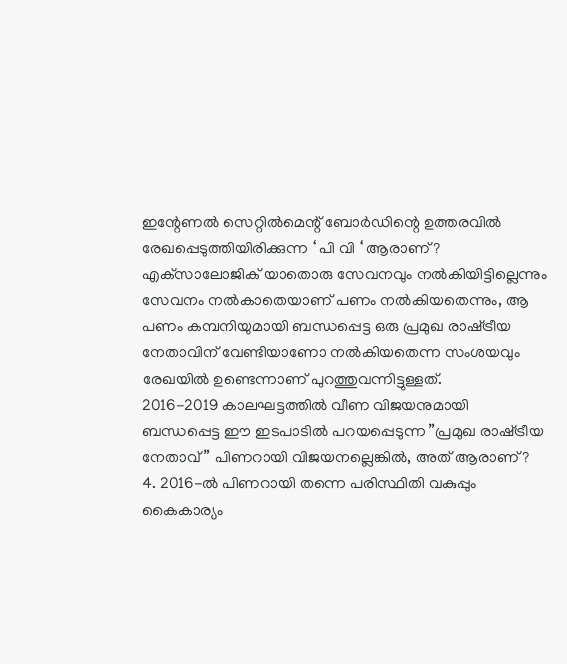ഇന്റേണല്‍ സെറ്റില്‍മെന്റ് ബോര്‍ഡിന്റെ ഉത്തരവില്‍ രേഖപ്പെടുത്തിയിരിക്കുന്ന ‘ പി വി ‘ ആരാണ്?
എക്‌സാലോജിക് യാതൊരു സേവനവും നല്‍കിയിട്ടില്ലെന്നും സേവനം നല്‍കാതെയാണ് പണം നല്‍കിയതെന്നും, ആ പണം കമ്പനിയുമായി ബന്ധപ്പെട്ട ഒരു പ്രമുഖ രാഷ്‌ട്രീയ നേതാവിന് വേണ്ടിയാണോ നല്‍കിയതെന്ന സംശയവും രേഖയില്‍ ഉണ്ടെന്നാണ് പുറത്തുവന്നിട്ടുള്ളത്.
2016-2019 കാലഘട്ടത്തില്‍ വീണ വിജയനുമായി ബന്ധപ്പെട്ട ഈ ഇടപാടില്‍ പറയപ്പെടുന്ന ”പ്രമുഖ രാഷ്‌ട്രീയ നേതാവ്” പിണറായി വിജയനല്ലെങ്കില്‍, അത് ആരാണ്?
4. 2016-ല്‍ പിണറായി തന്നെ പരിസ്ഥിതി വകുപ്പും കൈകാര്യം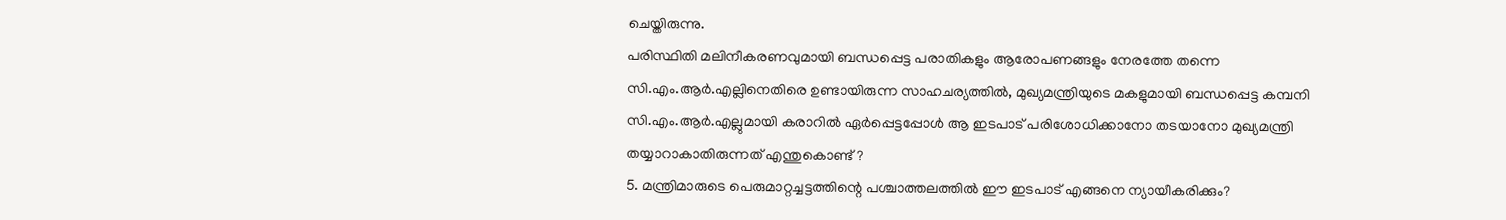ചെയ്തിരുന്നു.
പരിസ്ഥിതി മലിനീകരണവുമായി ബന്ധപ്പെട്ട പരാതികളും ആരോപണങ്ങളും നേരത്തേ തന്നെ സി.എം.ആര്‍.എല്ലിനെതിരെ ഉണ്ടായിരുന്ന സാഹചര്യത്തില്‍, മുഖ്യമന്ത്രിയുടെ മകളുമായി ബന്ധപ്പെട്ട കമ്പനി സി.എം.ആര്‍.എല്ലുമായി കരാറില്‍ ഏര്‍പ്പെട്ടപ്പോള്‍ ആ ഇടപാട് പരിശോധിക്കാനോ തടയാനോ മുഖ്യമന്ത്രി തയ്യാറാകാതിരുന്നത് എന്തുകൊണ്ട്?
5. മന്ത്രിമാരുടെ പെരുമാറ്റച്ചട്ടത്തിന്റെ പശ്ചാത്തലത്തില്‍ ഈ ഇടപാട് എങ്ങനെ ന്യായീകരിക്കും?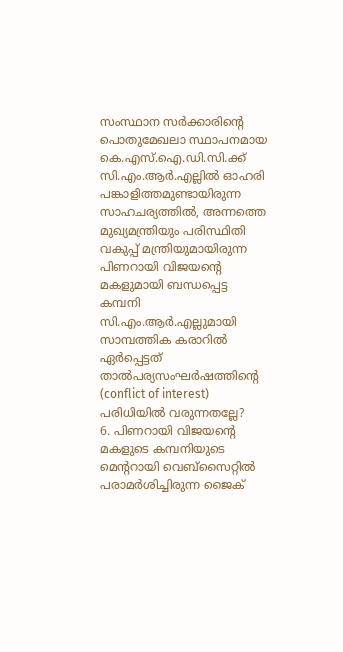സംസ്ഥാന സര്‍ക്കാരിന്റെ പൊതുമേഖലാ സ്ഥാപനമായ കെ.എസ്.ഐ.ഡി.സി.ക്ക് സി.എം.ആര്‍.എല്ലില്‍ ഓഹരി പങ്കാളിത്തമുണ്ടായിരുന്ന സാഹചര്യത്തില്‍, അന്നത്തെ മുഖ്യമന്ത്രിയും പരിസ്ഥിതി വകുപ്പ് മന്ത്രിയുമായിരുന്ന പിണറായി വിജയന്റെ മകളുമായി ബന്ധപ്പെട്ട കമ്പനി സി.എം.ആര്‍.എല്ലുമായി സാമ്പത്തിക കരാറില്‍ ഏര്‍പ്പെട്ടത് താല്‍പര്യസംഘര്‍ഷത്തിന്റെ (conflict of interest) പരിധിയില്‍ വരുന്നതല്ലേ?
6. പിണറായി വിജയന്റെ മകളുടെ കമ്പനിയുടെ മെന്ററായി വെബ്സൈറ്റില്‍ പരാമര്‍ശിച്ചിരുന്ന ജൈക്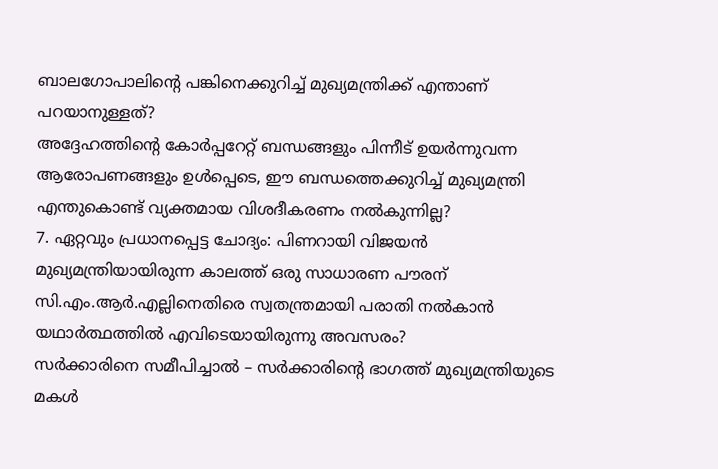ബാലഗോപാലിന്റെ പങ്കിനെക്കുറിച്ച് മുഖ്യമന്ത്രിക്ക് എന്താണ് പറയാനുള്ളത്?
അദ്ദേഹത്തിന്റെ കോര്‍പ്പറേറ്റ് ബന്ധങ്ങളും പിന്നീട് ഉയര്‍ന്നുവന്ന ആരോപണങ്ങളും ഉള്‍പ്പെടെ, ഈ ബന്ധത്തെക്കുറിച്ച് മുഖ്യമന്ത്രി എന്തുകൊണ്ട് വ്യക്തമായ വിശദീകരണം നല്‍കുന്നില്ല?
7. ഏറ്റവും പ്രധാനപ്പെട്ട ചോദ്യം: പിണറായി വിജയന്‍ മുഖ്യമന്ത്രിയായിരുന്ന കാലത്ത് ഒരു സാധാരണ പൗരന് സി.എം.ആര്‍.എല്ലിനെതിരെ സ്വതന്ത്രമായി പരാതി നല്‍കാന്‍ യഥാര്‍ത്ഥത്തില്‍ എവിടെയായിരുന്നു അവസരം?
സര്‍ക്കാരിനെ സമീപിച്ചാല്‍ – സര്‍ക്കാരിന്റെ ഭാഗത്ത് മുഖ്യമന്ത്രിയുടെ മകള്‍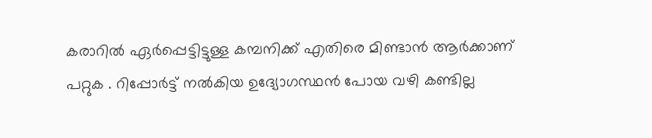കരാറില്‍ ഏര്‍പ്പെട്ടിട്ടുള്ള കമ്പനിക്ക് എതിരെ മിണ്ടാന്‍ ആര്‍ക്കാണ് പറ്റുക . റിപ്പോര്‍ട്ട് നല്‍കിയ ഉദ്യോഗസ്ഥന്‍ പോയ വഴി കണ്ടില്ല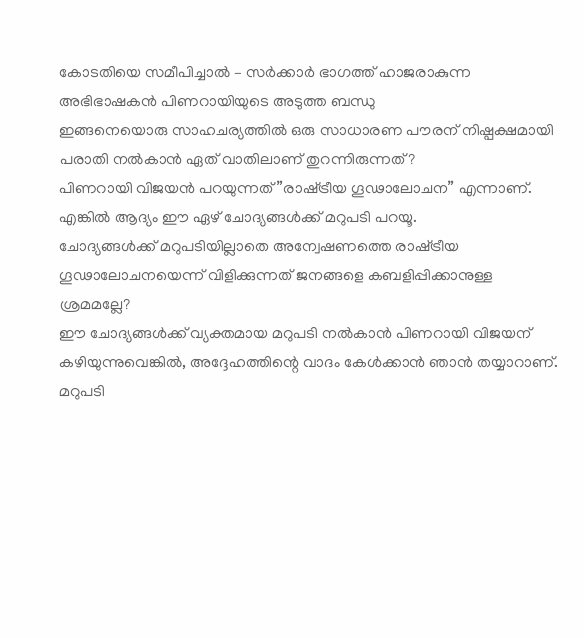കോടതിയെ സമീപിച്ചാല്‍ – സര്‍ക്കാര്‍ ഭാഗത്ത് ഹാജരാകുന്ന അഭിഭാഷകന്‍ പിണറായിയുടെ അടുത്ത ബന്ധു
ഇങ്ങനെയൊരു സാഹചര്യത്തില്‍ ഒരു സാധാരണ പൗരന് നിഷ്പക്ഷമായി പരാതി നല്‍കാന്‍ ഏത് വാതിലാണ് തുറന്നിരുന്നത്?
പിണറായി വിജയന്‍ പറയുന്നത് ”രാഷ്‌ട്രീയ ഗൂഢാലോചന” എന്നാണ്.
എങ്കില്‍ ആദ്യം ഈ ഏഴ് ചോദ്യങ്ങള്‍ക്ക് മറുപടി പറയൂ.
ചോദ്യങ്ങള്‍ക്ക് മറുപടിയില്ലാതെ അന്വേഷണത്തെ രാഷ്‌ട്രീയ ഗൂഢാലോചനയെന്ന് വിളിക്കുന്നത് ജനങ്ങളെ കബളിപ്പിക്കാനുള്ള ശ്രമമല്ലേ?
ഈ ചോദ്യങ്ങള്‍ക്ക് വ്യക്തമായ മറുപടി നല്‍കാന്‍ പിണറായി വിജയന് കഴിയുന്നുവെങ്കില്‍, അദ്ദേഹത്തിന്റെ വാദം കേള്‍ക്കാന്‍ ഞാന്‍ തയ്യാറാണ്.
മറുപടി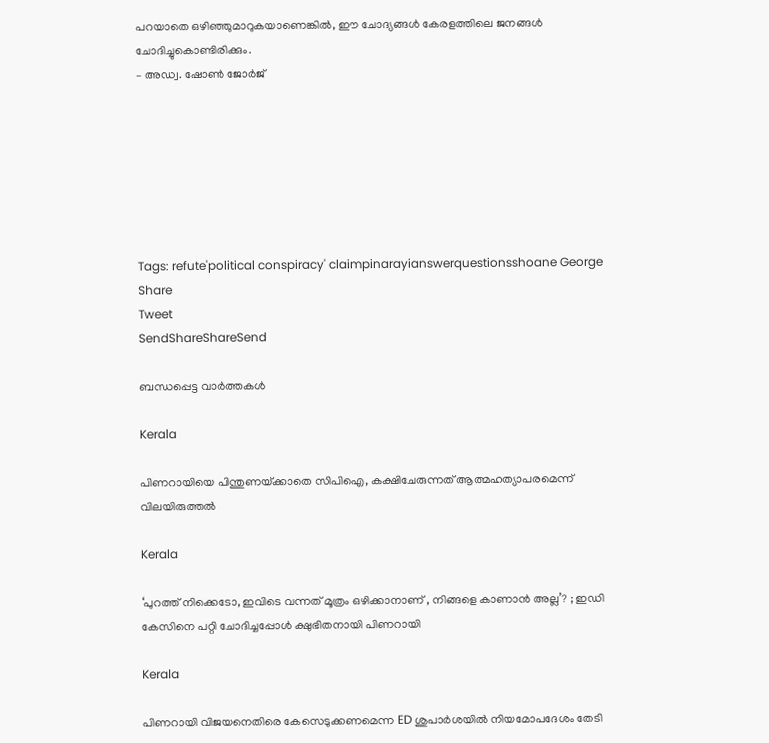പറയാതെ ഒഴിഞ്ഞുമാറുകയാണെങ്കില്‍, ഈ ചോദ്യങ്ങള്‍ കേരളത്തിലെ ജനങ്ങള്‍ ചോദിച്ചുകൊണ്ടിരിക്കും.
– അഡ്വ. ഷോണ്‍ ജോര്‍ജ്







Tags: refute'political conspiracy' claimpinarayianswerquestionsshoane George
Share
Tweet
SendShareShareSend

ബന്ധപ്പെട്ട വാര്‍ത്തകള്‍

Kerala

പിണറായിയെ പിന്തുണയ്‌ക്കാതെ സിപിഐ, കക്ഷിചേരുന്നത് ആത്മഹത്യാപരമെന്ന് വിലയിരുത്തല്‍

Kerala

‘പുറത്ത് നിക്കെടോ, ഇവിടെ വന്നത് മൂത്രം ഒഴിക്കാനാണ് , നിങ്ങളെ കാണാൻ അല്ല’? ; ഇഡി കേസിനെ പറ്റി ചോദിച്ചപ്പോൾ ക്ഷുഭിതനായി പിണറായി

Kerala

പിണറായി വിജയനെതിരെ കേസെടുക്കണമെന്ന ED ശുപാർശയിൽ നിയമോപദേശം തേടി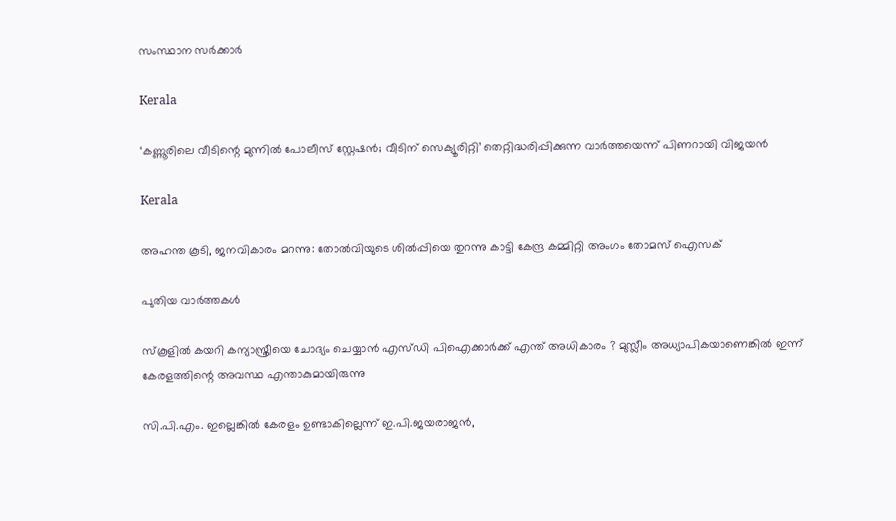സംസ്ഥാന സർക്കാർ

Kerala

‘കണ്ണൂരിലെ വീടിന്റെ മുന്നിൽ പോലീസ് സ്റ്റേഷൻ; വീടിന് സെക്യൂരിറ്റി’ തെറ്റിദ്ധരിപ്പിക്കുന്ന വാർത്തയെന്ന് പിണറായി വിജയൻ

Kerala

അഹന്ത കൂടി, ജനവികാരം മറന്നു: തോല്‍വിയുടെ ശില്‍പ്പിയെ തുറന്നു കാട്ടി കേന്ദ്ര കമ്മിറ്റി അംഗം തോമസ് ഐസക്

പുതിയ വാര്‍ത്തകള്‍

സ്കൂളിൽ കയറി കന്യാസ്ത്രീയെ ചോദ്യം ചെയ്യാൻ എസ്ഡി പിഐക്കാർക്ക് എന്ത് അധികാരം ? മുസ്ലീം അധ്യാപികയാണെങ്കിൽ ഇന്ന് കേരളത്തിന്റെ അവസ്ഥ എന്താകുമായിരുന്നു

സി.പി.എം. ഇല്ലെങ്കില്‍ കേരളം ഉണ്ടാകില്ലെന്ന് ഇ.പി.ജയരാജന്‍,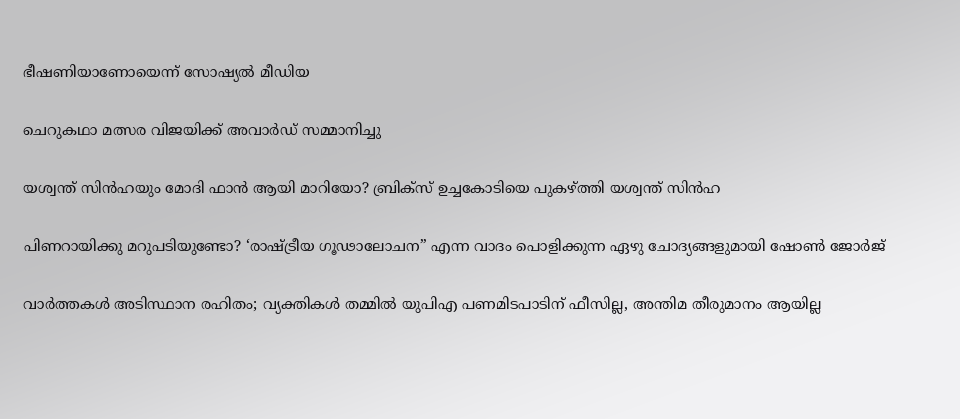ഭീഷണിയാണോയെന്ന് സോഷ്യല്‍ മീഡിയ

ചെറുകഥാ മത്സര വിജയിക്ക് അവാർഡ് സമ്മാനിച്ചു

യശ്വന്ത് സിന്‍ഹയും മോദി ഫാന്‍ ആയി മാറിയോ? ബ്രിക്സ് ഉച്ചകോടിയെ പുകഴ്‌ത്തി യശ്വന്ത് സിന്‍ഹ

പിണറായിക്കു മറുപടിയുണ്ടോ? ‘രാഷ്‌ട്രീയ ഗൂഢാലോചന” എന്ന വാദം പൊളിക്കുന്ന ഏഴു ചോദ്യങ്ങളുമായി ഷോണ്‍ ജോര്‍ജ്

വാർത്തകൾ അടിസ്ഥാന രഹിതം; വ്യക്തികൾ തമ്മിൽ യുപിഎ പണമിടപാടിന് ഫീസില്ല, അന്തിമ തീരുമാനം ആയില്ല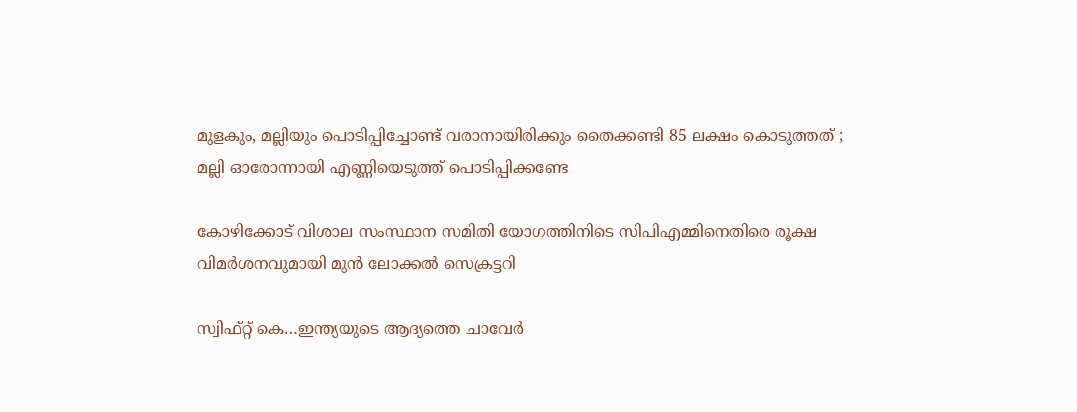മുളകും, മല്ലിയും പൊടിപ്പിച്ചോണ്ട് വരാനായിരിക്കും തൈക്കണ്ടി 85 ലക്ഷം കൊടുത്തത് ; മല്ലി ഓരോന്നായി എണ്ണിയെടുത്ത് പൊടിപ്പിക്കണ്ടേ

കോഴിക്കോട് വിശാല സംസ്ഥാന സമിതി യോഗത്തിനിടെ സിപിഎമ്മിനെതിരെ രൂക്ഷ വിമര്‍ശനവുമായി മുന്‍ ലോക്കല്‍ സെക്രട്ടറി

സ്വിഫ്റ്റ് കെ…ഇന്ത്യയുടെ ആദ്യത്തെ ചാവേര്‍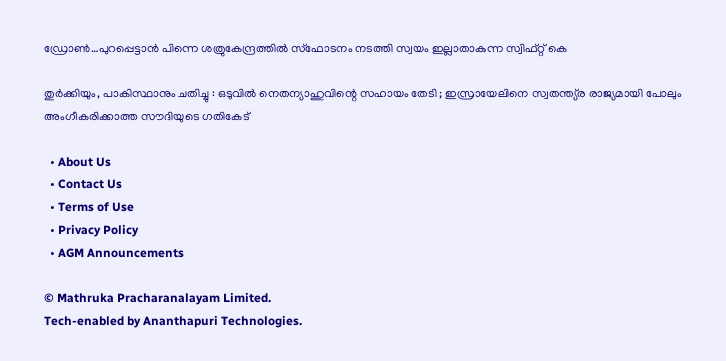ഡ്രോണ്‍…പുറപ്പെട്ടാന്‍ പിന്നെ ശത്രുകേന്ദ്രത്തില്‍ സ്ഫോടനം നടത്തി സ്വയം ഇല്ലാതാകുന്ന സ്വിഫ്റ്റ് കെ

തുർക്കിയും, പാകിസ്ഥാനും ചതിച്ചു : ഒടുവിൽ നെതന്യാഹുവിന്റെ സഹായം തേടി ; ഇസ്രായേലിനെ സ്വതന്ത്യ്ര രാജ്യമായി പോലും അംഗീകരിക്കാത്ത സൗദിയുടെ ഗതികേട്

  • About Us
  • Contact Us
  • Terms of Use
  • Privacy Policy
  • AGM Announcements

© Mathruka Pracharanalayam Limited.
Tech-enabled by Ananthapuri Technologies.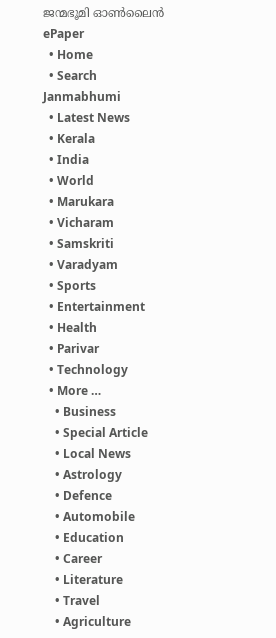ജന്മഭൂമി ഓണ്‍ലൈന്‍
ePaper
  • Home
  • Search Janmabhumi
  • Latest News
  • Kerala
  • India
  • World
  • Marukara
  • Vicharam
  • Samskriti
  • Varadyam
  • Sports
  • Entertainment
  • Health
  • Parivar
  • Technology
  • More …
    • Business
    • Special Article
    • Local News
    • Astrology
    • Defence
    • Automobile
    • Education
    • Career
    • Literature
    • Travel
    • Agriculture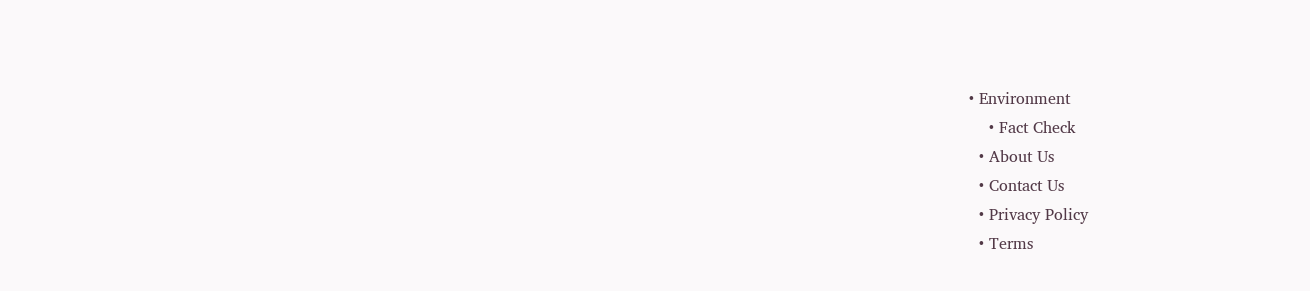• Environment
    • Fact Check
  • About Us
  • Contact Us
  • Privacy Policy
  • Terms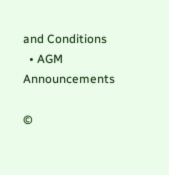and Conditions
  • AGM Announcements

©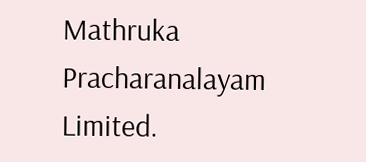Mathruka Pracharanalayam Limited.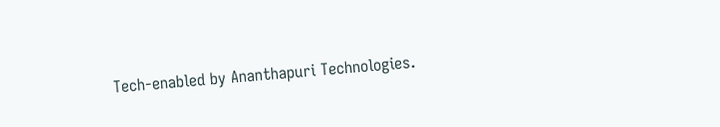Tech-enabled by Ananthapuri Technologies.